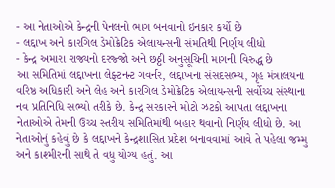- આ નેતાઓએ કેન્દ્રની પેનલનો ભાગ બનવાનો ઇનકાર કર્યો છે
- લદ્દાખ અને કારગિલ ડેમોક્રેટિક એલાયન્સની સંમતિથી નિર્ણય લીધો
- કેન્દ્ર અમારા રાજ્યનો દરજ્જો અને છઠ્ઠી અનુસૂચિની માગની વિરુદ્ધ છે
આ સમિતિમાં લદ્દાખના લેફ્ટનન્ટ ગવર્નર, લદ્દાખના સંસદસભ્ય, ગૃહ મંત્રાલયના વરિષ્ઠ અધિકારી અને લેહ અને કારગિલ ડેમોક્રેટિક એલાયન્સની સર્વોચ્ચ સંસ્થાના નવ પ્રતિનિધિ સભ્યો તરીકે છે. કેન્દ્ર સરકારને મોટો ઝટકો આપતા લદ્દાખના નેતાઓએ તેમની ઉચ્ચ સ્તરીય સમિતિમાંથી બહાર થવાનો નિર્ણય લીધો છે. આ નેતાઓનું કહેવું છે કે લદ્દાખને કેન્દ્રશાસિત પ્રદેશ બનાવવામાં આવે તે પહેલા જમ્મુ અને કાશ્મીરની સાથે તે વધુ યોગ્ય હતું. આ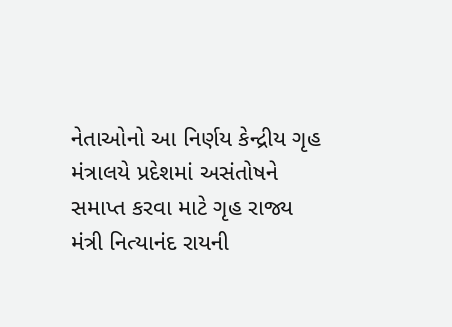નેતાઓનો આ નિર્ણય કેન્દ્રીય ગૃહ મંત્રાલયે પ્રદેશમાં અસંતોષને સમાપ્ત કરવા માટે ગૃહ રાજ્ય મંત્રી નિત્યાનંદ રાયની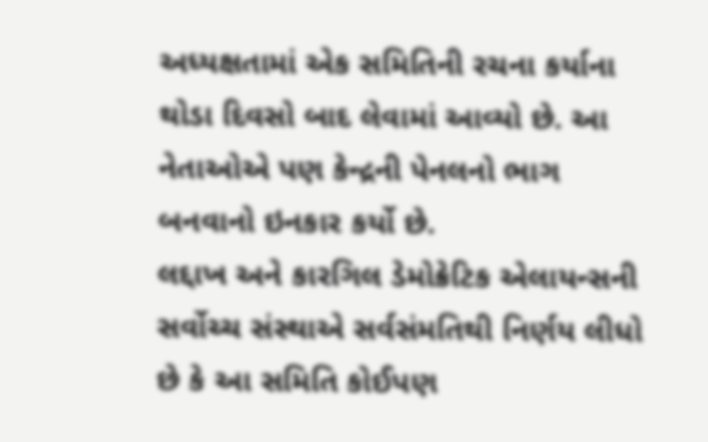અધ્યક્ષતામાં એક સમિતિની રચના કર્યાના થોડા દિવસો બાદ લેવામાં આવ્યો છે. આ નેતાઓએ પણ કેન્દ્રની પેનલનો ભાગ બનવાનો ઇનકાર કર્યો છે.
લદ્દાખ અને કારગિલ ડેમોક્રેટિક એલાયન્સની સર્વોચ્ચ સંસ્થાએ સર્વસંમતિથી નિર્ણય લીધો છે કે આ સમિતિ કોઈપણ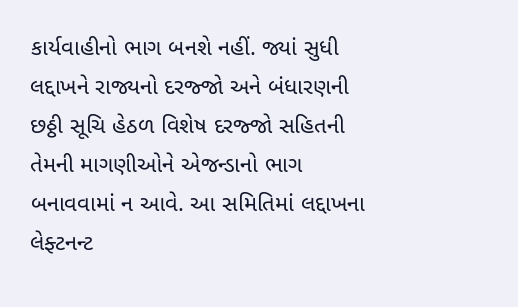કાર્યવાહીનો ભાગ બનશે નહીં. જ્યાં સુધી લદ્દાખને રાજ્યનો દરજ્જો અને બંધારણની છઠ્ઠી સૂચિ હેઠળ વિશેષ દરજ્જો સહિતની તેમની માગણીઓને એજન્ડાનો ભાગ બનાવવામાં ન આવે. આ સમિતિમાં લદ્દાખના લેફ્ટનન્ટ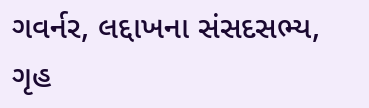ગવર્નર, લદ્દાખના સંસદસભ્ય, ગૃહ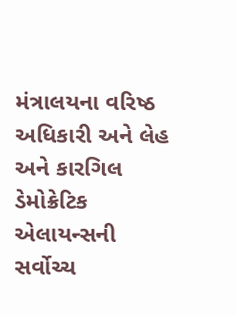મંત્રાલયના વરિષ્ઠ અધિકારી અને લેહ અને કારગિલ ડેમોક્રેટિક એલાયન્સની સર્વોચ્ચ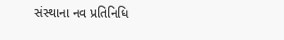સંસ્થાના નવ પ્રતિનિધિ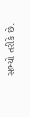સભ્યો તરીકે છે.